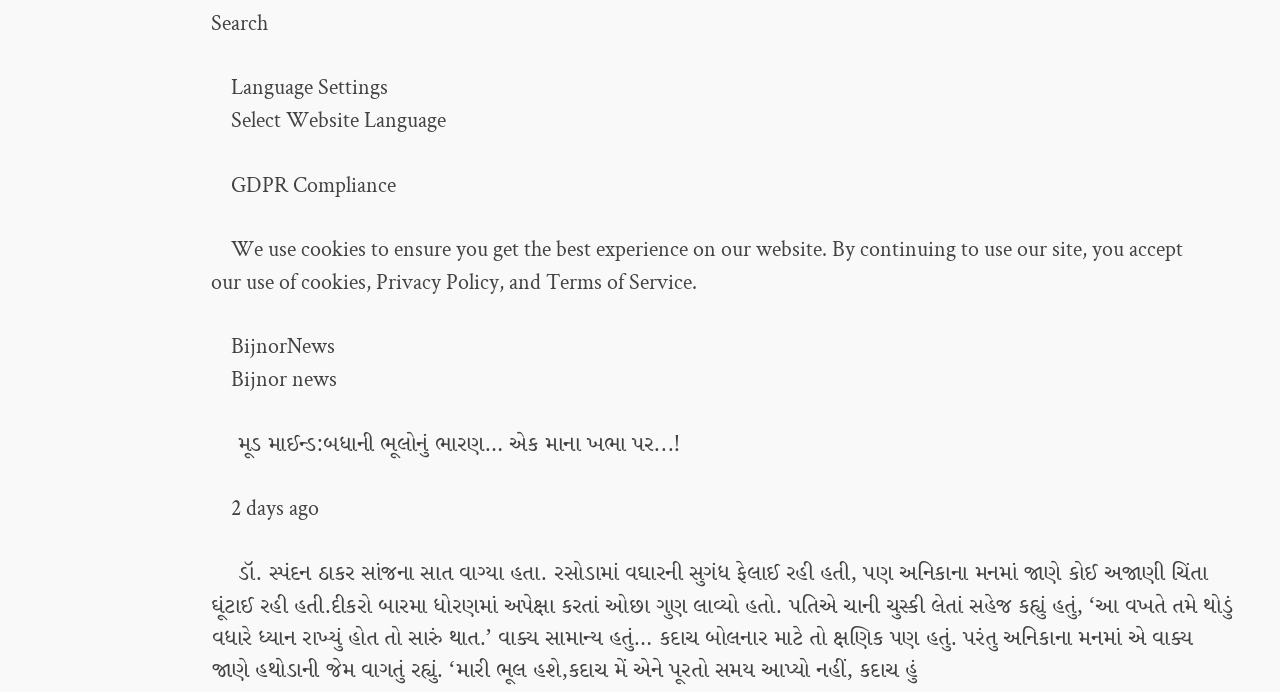Search

    Language Settings
    Select Website Language

    GDPR Compliance

    We use cookies to ensure you get the best experience on our website. By continuing to use our site, you accept our use of cookies, Privacy Policy, and Terms of Service.

    BijnorNews
    Bijnor news

    મૂડ માઈન્ડ:બધાની ભૂલોનું ભારણ… એક માના ખભા પર...!

    2 days ago

    ડૉ. સ્પંદન ઠાકર સાંજના સાત વાગ્યા હતા. રસોડામાં વઘારની સુગંધ ફેલાઈ રહી હતી, પણ અનિકાના મનમાં જાણે કોઈ અજાણી ચિંતા ઘૂંટાઈ રહી હતી.દીકરો બારમા ધોરણમાં અપેક્ષા કરતાં ઓછા ગુણ લાવ્યો હતો. પતિએ ચાની ચુસ્કી લેતાં સહેજ કહ્યું હતું, ‘આ વખતે તમે થોડું વધારે ધ્યાન રાખ્યું હોત તો સારું થાત.’ વાક્ય સામાન્ય હતું… કદાચ બોલનાર માટે તો ક્ષણિક પણ હતું. પરંતુ અનિકાના મનમાં એ વાક્ય જાણે હથોડાની જેમ વાગતું રહ્યું. ‘મારી ભૂલ હશે,કદાચ મેં એને પૂરતો સમય આપ્યો નહીં, કદાચ હું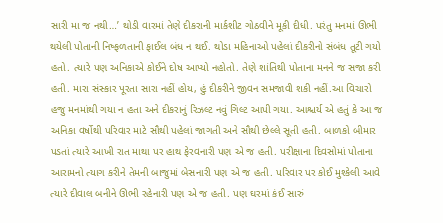સારી મા જ નથી…’ થોડી વારમાં તેણે દીકરાની માર્કશીટ ગોઠવીને મૂકી દીધી. પરંતુ મનમાં ઊભી થયેલી પોતાની નિષ્ફળતાની ફાઈલ બંધ ન થઈ. થોડા મહિનાઓ પહેલાં દીકરીનો સંબંધ તૂટી ગયો હતો. ત્યારે પણ અનિકાએ કોઈને દોષ આપ્યો નહોતો. તેણે શાંતિથી પોતાના મનને જ સજા કરી હતી. મારા સંસ્કાર પૂરતા સારા નહીં હોય, હું દીકરીને જીવન સમજાવી શકી નહીં.આ વિચારો હજુ મનમાંથી ગયા ન હતા અને દીકરાનું રિઝલ્ટ નવું ગિલ્ટ આપી ગયા. આશ્ચર્ય એ હતું કે આ જ અનિકા વર્ષોથી પરિવાર માટે સૌથી પહેલાં જાગતી અને સૌથી છેલ્લે સૂતી હતી. બાળકો બીમાર પડતાં ત્યારે આખી રાત માથા પર હાથ ફેરવનારી પણ એ જ હતી. પરીક્ષાના દિવસોમાં પોતાના આરામનો ત્યાગ કરીને તેમની બાજુમાં બેસનારી પણ એ જ હતી. પરિવાર પર કોઈ મુશ્કેલી આવે ત્યારે દીવાલ બનીને ઊભી રહેનારી પણ એ જ હતી. પણ ઘરમાં કંઈ સારું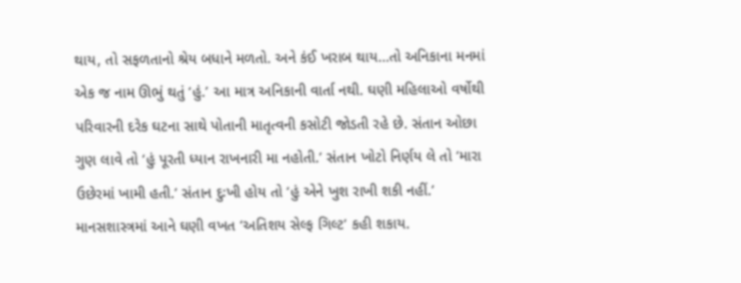થાય, તો સફળતાનો શ્રેય બધાને મળતો. અને કંઈ ખરાબ થાય…તો અનિકાના મનમાં એક જ નામ ઊભું થતું ‘હું.’ આ માત્ર અનિકાની વાર્તા નથી. ઘણી મહિલાઓ વર્ષોથી પરિવારની દરેક ઘટના સાથે પોતાની માતૃત્વની કસોટી જોડતી રહે છે. સંતાન ઓછા ગુણ લાવે તો ‘હું પૂરતી ધ્યાન રાખનારી મા નહોતી.’ સંતાન ખોટો નિર્ણય લે તો ‘મારા ઉછેરમાં ખામી હતી.’ સંતાન દુઃખી હોય તો ‘હું એને ખુશ રાખી શકી નહીં.’ માનસશાસ્ત્રમાં આને ઘણી વખત ‘અતિશય સેલ્ફ ગિલ્ટ’ કહી શકાય.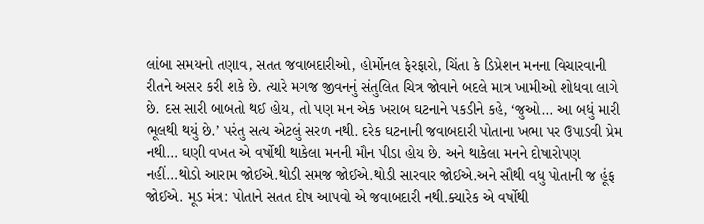લાંબા સમયનો તણાવ, સતત જવાબદારીઓ, હોર્મોનલ ફેરફારો, ચિંતા કે ડિપ્રેશન મનના વિચારવાની રીતને અસર કરી શકે છે. ત્યારે મગજ જીવનનું સંતુલિત ચિત્ર જોવાને બદલે માત્ર ખામીઓ શોધવા લાગે છે. દસ સારી બાબતો થઈ હોય, તો પણ મન એક ખરાબ ઘટનાને પકડીને કહે, ‘જુઓ… આ બધું મારી ભૂલથી થયું છે.’ પરંતુ સત્ય એટલું સરળ નથી. દરેક ઘટનાની જવાબદારી પોતાના ખભા પર ઉપાડવી પ્રેમ નથી… ઘણી વખત એ વર્ષોથી થાકેલા મનની મૌન પીડા હોય છે. અને થાકેલા મનને દોષારોપણ નહીં…થોડો આરામ જોઈએ.થોડી સમજ જોઈએ.થોડી સારવાર જોઈએ.અને સૌથી વધુ પોતાની જ હૂંફ જોઈએ. મૂડ મંત્ર: પોતાને સતત દોષ આપવો એ જવાબદારી નથી.ક્યારેક એ વર્ષોથી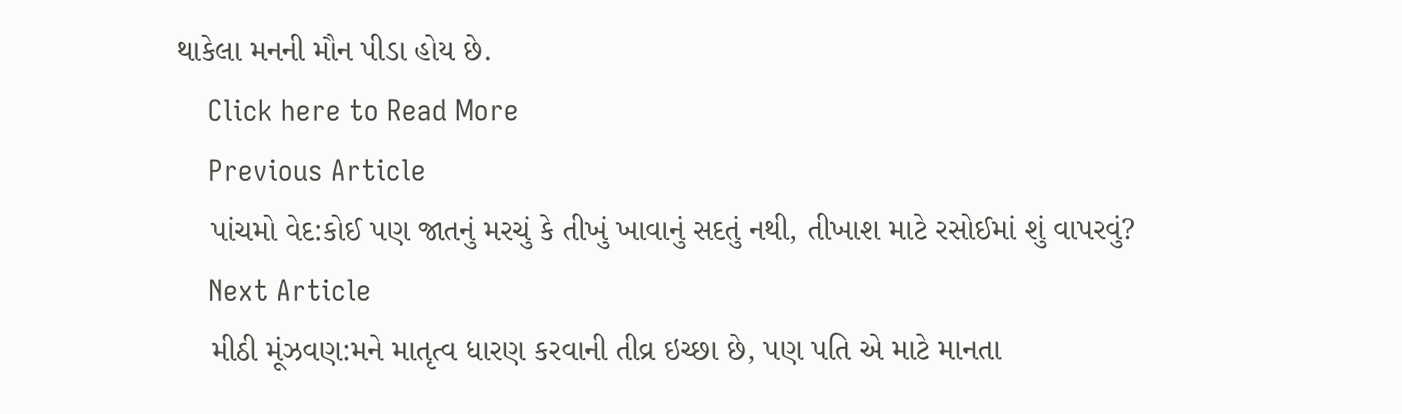થાકેલા મનની મૌન પીડા હોય છે.
    Click here to Read More
    Previous Article
    પાંચમો વેદ:કોઈ પણ જાતનું મરચું કે તીખું ખાવાનું સદતું નથી, તીખાશ માટે રસોઈમાં શું વાપરવું?
    Next Article
    મીઠી મૂંઝવણ:મને માતૃત્વ ધારણ કરવાની તીવ્ર ઇચ્છા છે, પણ પતિ એ માટે માનતા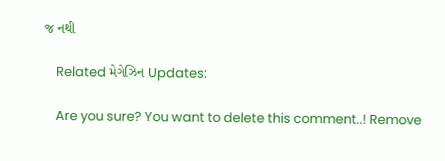જ નથી

    Related મેગેઝિન Updates:

    Are you sure? You want to delete this comment..! Remove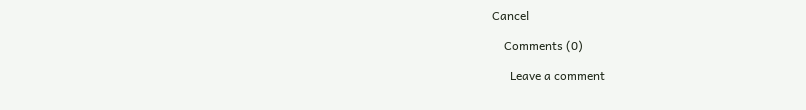Cancel

    Comments (0)

      Leave a comment